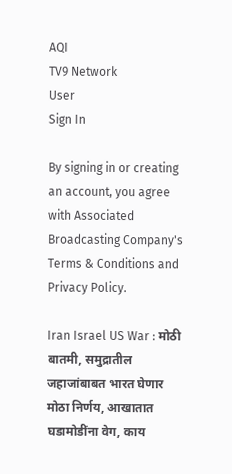AQI
TV9 Network
User
Sign In

By signing in or creating an account, you agree with Associated Broadcasting Company's Terms & Conditions and Privacy Policy.

Iran Israel US War : मोठी बातमी, समुद्रातील जहाजांबाबत भारत घेणार मोठा निर्णय, आखातात घडामोडींना वेग, काय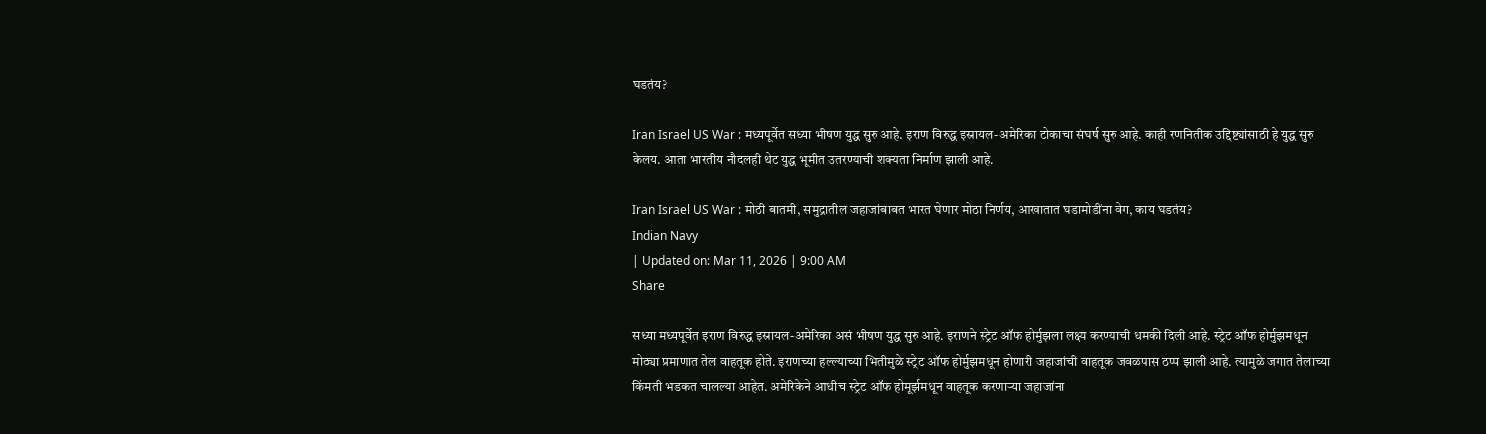घडतंय?

Iran Israel US War : मध्यपूर्वेत सध्या भीषण युद्ध सुरु आहे. इराण विरुद्ध इस्रायल-अमेरिका टोकाचा संघर्ष सुरु आहे. काही रणनितीक उद्दिष्ट्यांसाठी हे युद्ध सुरु केलय. आता भारतीय नौदलही थेट युद्ध भूमीत उतरण्याची शक्यता निर्माण झाली आहे.

Iran Israel US War : मोठी बातमी, समुद्रातील जहाजांबाबत भारत घेणार मोठा निर्णय, आखातात घडामोडींना वेग, काय घडतंय?
Indian Navy
| Updated on: Mar 11, 2026 | 9:00 AM
Share

सध्या मध्यपूर्वेत इराण विरुद्ध इस्रायल-अमेरिका असं भीषण युद्ध सुरु आहे. इराणने स्ट्रेट ऑफ होर्मुझला लक्ष्य करण्याची धमकी दिली आहे. स्ट्रेट ऑफ होर्मुझमधून मोठ्या प्रमाणात तेल वाहतूक होते. इराणच्या हल्ल्याच्या भितीमुळे स्ट्रेट ऑफ होर्मुझमधून होणारी जहाजांची वाहतूक जवळपास ठप्प झाली आहे. त्यामुळे जगात तेलाच्या किंमती भडकत चालल्या आहेत. अमेरिकेने आधीच स्ट्रेट ऑफ होमूर्झमधून वाहतूक करणाऱ्या जहाजांना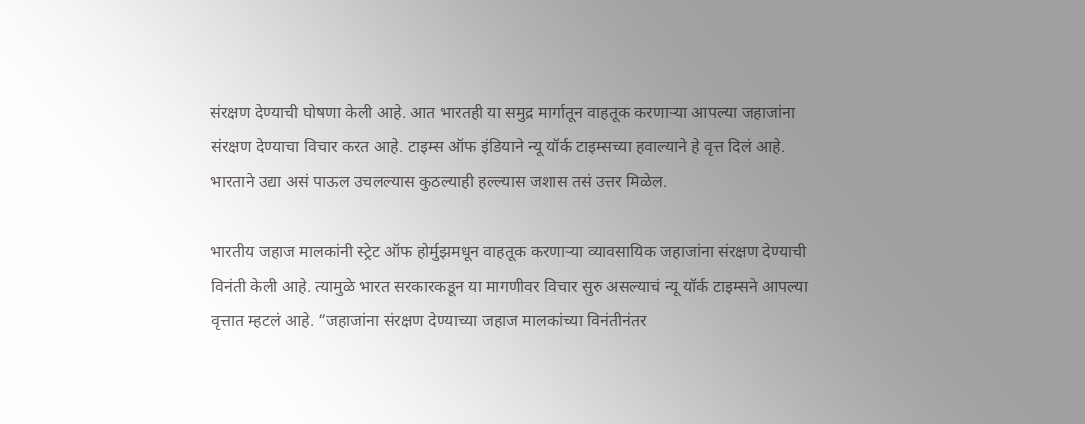संरक्षण देण्याची घोषणा केली आहे. आत भारतही या समुद्र मार्गातून वाहतूक करणाऱ्या आपल्या जहाजांना संरक्षण देण्याचा विचार करत आहे. टाइम्स ऑफ इंडियाने न्यू यॉर्क टाइम्सच्या हवाल्याने हे वृत्त दिलं आहे. भारताने उद्या असं पाऊल उचलल्यास कुठल्याही हल्ल्यास जशास तसं उत्तर मिळेल.

भारतीय जहाज मालकांनी स्ट्रेट ऑफ होर्मुझमधून वाहतूक करणाऱ्या व्यावसायिक जहाजांना संरक्षण देण्याची विनंती केली आहे. त्यामुळे भारत सरकारकडून या मागणीवर विचार सुरु असल्याचं न्यू यॉर्क टाइम्सने आपल्या वृत्तात म्हटलं आहे. “जहाजांना संरक्षण देण्याच्या जहाज मालकांच्या विनंतीनंतर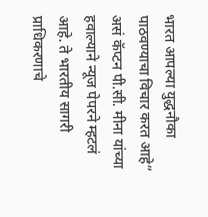भारत आपल्या युद्धनौका पाठवण्याचा विचार करत आहे” असं कॅप्टन पी.सी. मीना यांच्या हवाल्याने न्यूज पेपरने म्हटलं आहे. ते भारतीय सागरी प्राधिकरणाचे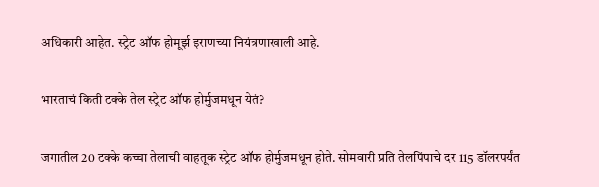अधिकारी आहेत. स्ट्रेट ऑफ होमूर्झ इराणच्या नियंत्रणाखाली आहे.

भारताचं किती टक्के तेल स्ट्रेट ऑफ होर्मुजमधून येतं?

जगातील 20 टक्के कच्चा तेलाची वाहतूक स्ट्रेट ऑफ होर्मुजमधून होते. सोमवारी प्रति तेलपिंपाचे दर 115 डॉलरपर्यंत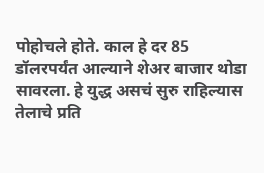पोहोचले होते. काल हे दर 85 डॉलरपर्यंत आल्याने शेअर बाजार थोडा सावरला. हे युद्ध असचं सुरु राहिल्यास तेलाचे प्रति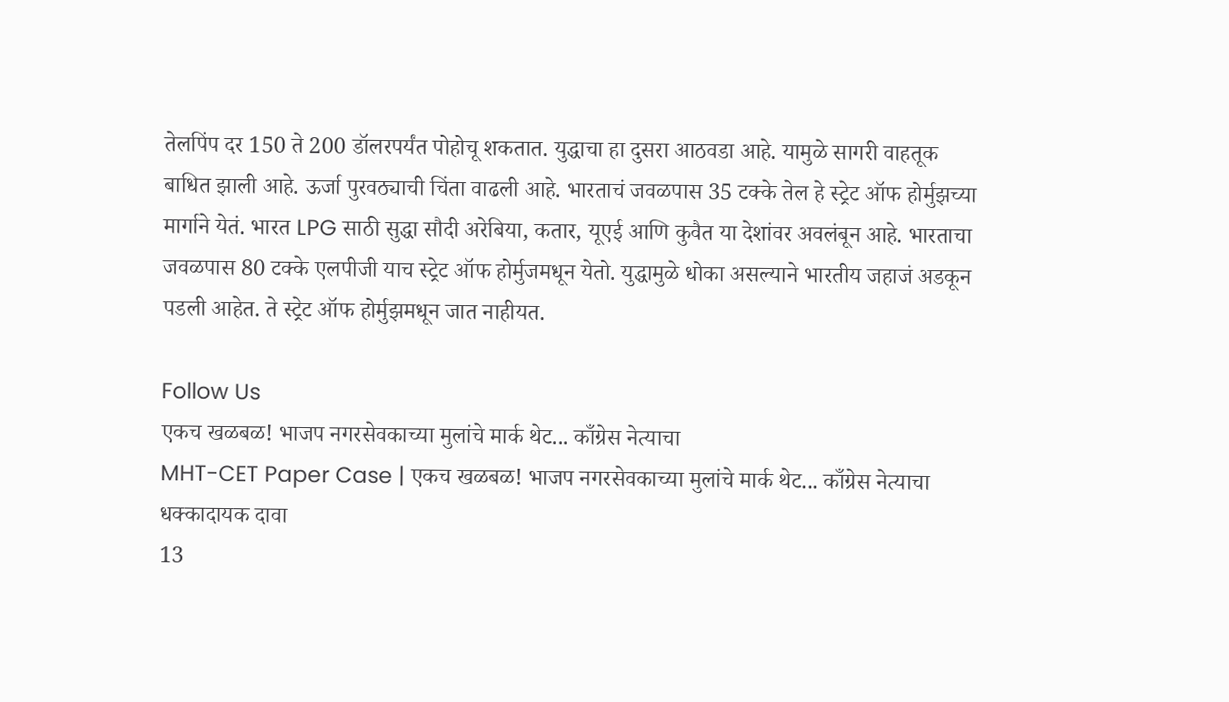तेलपिंप दर 150 ते 200 डॉलरपर्यंत पोहोचू शकतात. युद्धाचा हा दुसरा आठवडा आहे. यामुळे सागरी वाहतूक बाधित झाली आहे. ऊर्जा पुरवठ्याची चिंता वाढली आहे. भारताचं जवळपास 35 टक्के तेल हे स्ट्रेट ऑफ होर्मुझच्या मार्गाने येतं. भारत LPG साठी सुद्धा सौदी अरेबिया, कतार, यूएई आणि कुवैत या देशांवर अवलंबून आहे. भारताचा जवळपास 80 टक्के एलपीजी याच स्ट्रेट ऑफ होर्मुजमधून येतो. युद्धामुळे धोका असल्याने भारतीय जहाजं अडकून पडली आहेत. ते स्ट्रेट ऑफ होर्मुझमधून जात नाहीयत.

Follow Us
एकच खळबळ! भाजप नगरसेवकाच्या मुलांचे मार्क थेट... काँग्रेस नेत्याचा
MHT-CET Paper Case | एकच खळबळ! भाजप नगरसेवकाच्या मुलांचे मार्क थेट... काँग्रेस नेत्याचा धक्कादायक दावा
13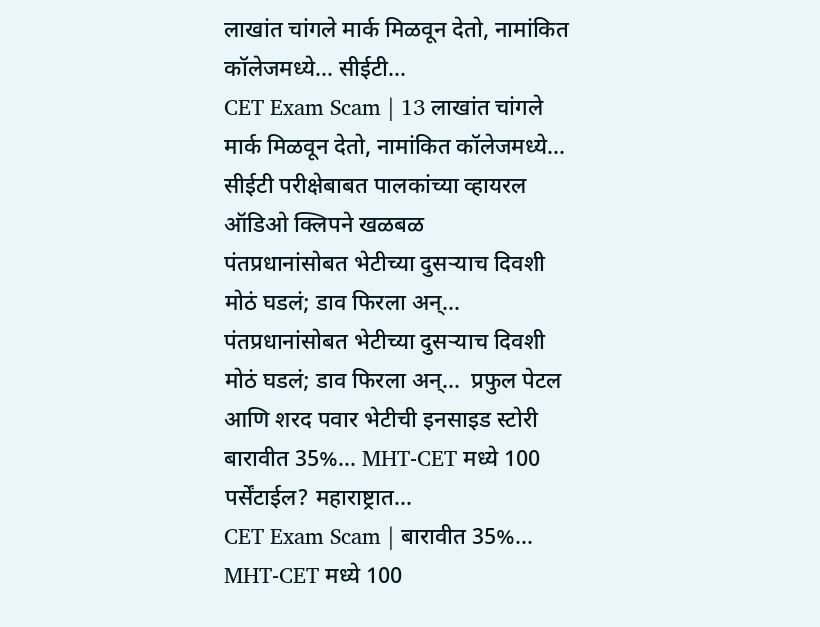लाखांत चांगले मार्क मिळवून देतो, नामांकित कॉलेजमध्ये... सीईटी...
CET Exam Scam | 13 लाखांत चांगले मार्क मिळवून देतो, नामांकित कॉलेजमध्ये... सीईटी परीक्षेबाबत पालकांच्या व्हायरल ऑडिओ क्लिपने खळबळ
पंतप्रधानांसोबत भेटीच्या दुसऱ्याच दिवशी मोठं घडलं; डाव फिरला अन्...
पंतप्रधानांसोबत भेटीच्या दुसऱ्याच दिवशी मोठं घडलं; डाव फिरला अन्...  प्रफुल पेटल आणि शरद पवार भेटीची इनसाइड स्टोरी
बारावीत 35%... MHT-CET मध्ये 100 पर्सेंटाईल? महाराष्ट्रात...
CET Exam Scam | बारावीत 35%... MHT-CET मध्ये 100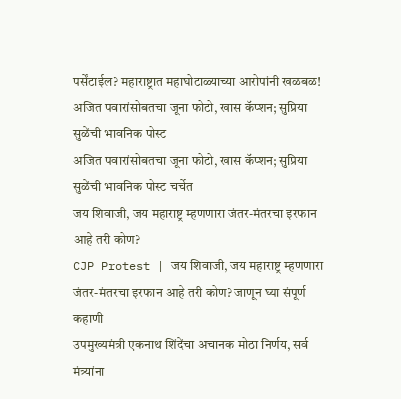पर्सेंटाईल? महाराष्ट्रात महाघोटाळ्याच्या आरोपांनी खळबळ!
अजित पवारांसोबतचा जूना फोटो, खास कॅप्शन; सुप्रिया सुळेंची भावनिक पोस्ट
अजित पवारांसोबतचा जूना फोटो, खास कॅप्शन; सुप्रिया सुळेंची भावनिक पोस्ट चर्चेत
जय शिवाजी, जय महाराष्ट्र म्हणणारा जंतर-मंतरचा इरफान आहे तरी कोण?
CJP Protest | जय शिवाजी, जय महाराष्ट्र म्हणणारा जंतर-मंतरचा इरफान आहे तरी कोण? जाणून घ्या संपूर्ण कहाणी
उपमुख्यमंत्री एकनाथ शिंदेंचा अचानक मोठा निर्णय, सर्व मंत्र्यांना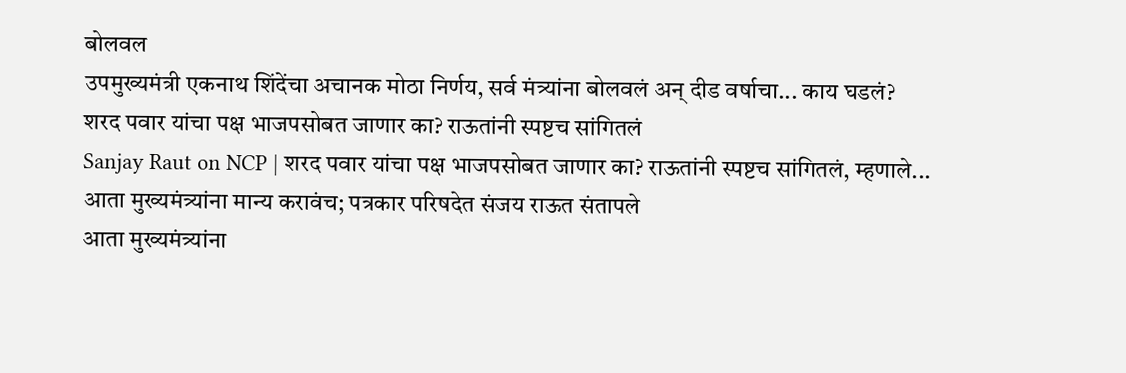बोलवल
उपमुख्यमंत्री एकनाथ शिंदेंचा अचानक मोठा निर्णय, सर्व मंत्र्यांना बोलवलं अन् दीड वर्षाचा... काय घडलं?
शरद पवार यांचा पक्ष भाजपसोबत जाणार का? राऊतांनी स्पष्टच सांगितलं
Sanjay Raut on NCP | शरद पवार यांचा पक्ष भाजपसोबत जाणार का? राऊतांनी स्पष्टच सांगितलं, म्हणाले...
आता मुख्यमंत्र्यांना मान्य करावंच; पत्रकार परिषदेत संजय राऊत संतापले
आता मुख्यमंत्र्यांना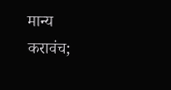मान्य करावंच;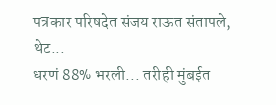पत्रकार परिषदेत संजय राऊत संतापले, थेट...
धरणं 88% भरली... तरीही मुंबईत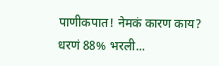पाणीकपात! नेमकं कारण काय?
धरणं 88% भरली...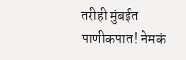तरीही मुंबईत पाणीकपात! नेमकं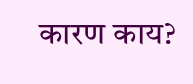कारण काय?